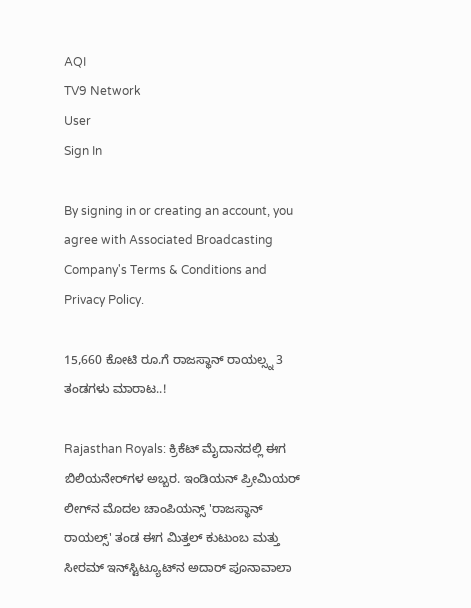AQI
TV9 Network
User
Sign In

By signing in or creating an account, you agree with Associated Broadcasting Company's Terms & Conditions and Privacy Policy.

15,660 ಕೋಟಿ ರೂ.ಗೆ ರಾಜಸ್ಥಾನ್ ರಾಯಲ್ಸ್ನ 3 ತಂಡಗಳು ಮಾರಾಟ..!

Rajasthan Royals: ಕ್ರಿಕೆಟ್ ಮೈದಾನದಲ್ಲಿ ಈಗ ಬಿಲಿಯನೇರ್‌ಗಳ ಅಬ್ಬರ. ಇಂಡಿಯನ್ ಪ್ರೀಮಿಯರ್ ಲೀಗ್‌ನ ಮೊದಲ ಚಾಂಪಿಯನ್ಸ್ 'ರಾಜಸ್ಥಾನ್ ರಾಯಲ್ಸ್' ತಂಡ ಈಗ ಮಿತ್ತಲ್ ಕುಟುಂಬ ಮತ್ತು ಸೀರಮ್ ಇನ್‌ಸ್ಟಿಟ್ಯೂಟ್‌ನ ಅದಾರ್ ಪೂನಾವಾಲಾ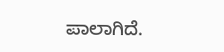ಪಾಲಾಗಿದೆ.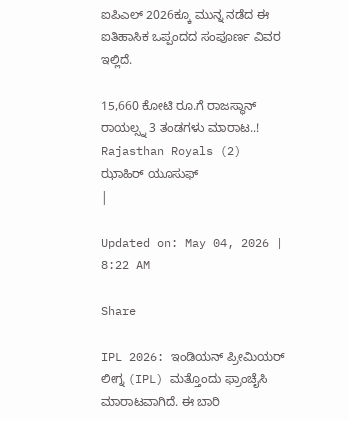ಐಪಿಎಲ್ 2026ಕ್ಕೂ ಮುನ್ನ ನಡೆದ ಈ ಐತಿಹಾಸಿಕ ಒಪ್ಪಂದದ ಸಂಪೂರ್ಣ ವಿವರ ಇಲ್ಲಿದೆ.

15,660 ಕೋಟಿ ರೂ.ಗೆ ರಾಜಸ್ಥಾನ್ ರಾಯಲ್ಸ್ನ 3 ತಂಡಗಳು ಮಾರಾಟ..!
Rajasthan Royals (2)
ಝಾಹಿರ್ ಯೂಸುಫ್
|

Updated on: May 04, 2026 | 8:22 AM

Share

IPL 2026: ಇಂಡಿಯನ್ ಪ್ರೀಮಿಯರ್ ಲೀಗ್ನ (IPL) ಮತ್ತೊಂದು ಫ್ರಾಂಚೈಸಿ ಮಾರಾಟವಾಗಿದೆ. ಈ ಬಾರಿ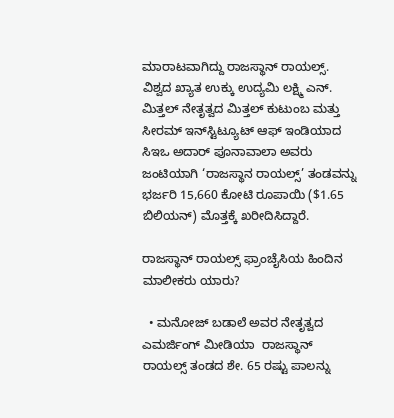ಮಾರಾಟವಾಗಿದ್ದು ರಾಜಸ್ಥಾನ್ ರಾಯಲ್ಸ್. ವಿಶ್ವದ ಖ್ಯಾತ ಉಕ್ಕು ಉದ್ಯಮಿ ಲಕ್ಷ್ಮಿ ಎನ್. ಮಿತ್ತಲ್ ನೇತೃತ್ವದ ಮಿತ್ತಲ್ ಕುಟುಂಬ ಮತ್ತು ಸೀರಮ್ ಇನ್‌ಸ್ಟಿಟ್ಯೂಟ್ ಆಫ್ ಇಂಡಿಯಾದ ಸಿಇಒ ಅದಾರ್ ಪೂನಾವಾಲಾ ಅವರು ಜಂಟಿಯಾಗಿ ‘ರಾಜಸ್ಥಾನ ರಾಯಲ್ಸ್’ ತಂಡವನ್ನು ಭರ್ಜರಿ 15,660 ಕೋಟಿ ರೂಪಾಯಿ ($1.65 ಬಿಲಿಯನ್) ಮೊತ್ತಕ್ಕೆ ಖರೀದಿಸಿದ್ದಾರೆ.

ರಾಜಸ್ಥಾನ್ ರಾಯಲ್ಸ್ ಫ್ರಾಂಚೈಸಿಯ ಹಿಂದಿನ ಮಾಲೀಕರು ಯಾರು?

  • ಮನೋಜ್ ಬಡಾಲೆ ಅವರ ನೇತೃತ್ವದ ಎಮರ್ಜಿಂಗ್ ಮೀಡಿಯಾ  ರಾಜಸ್ಥಾನ್ ರಾಯಲ್ಸ್ ತಂಡದ ಶೇ. 65 ರಷ್ಟು ಪಾಲನ್ನು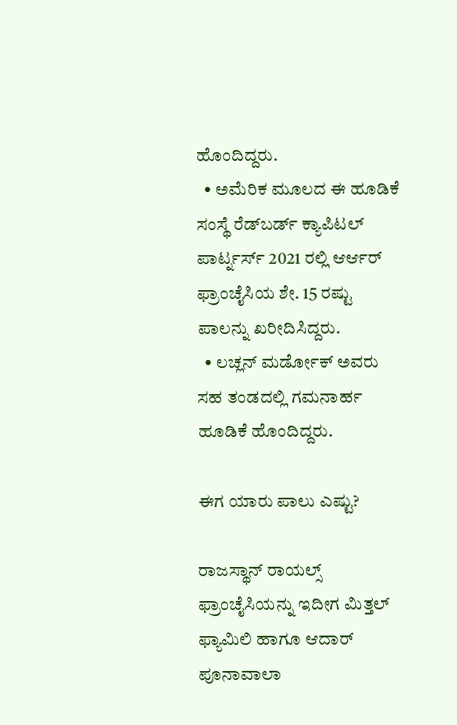ಹೊಂದಿದ್ದರು.
  • ಅಮೆರಿಕ ಮೂಲದ ಈ ಹೂಡಿಕೆ ಸಂಸ್ಥೆ ರೆಡ್‌ಬರ್ಡ್ ಕ್ಯಾಪಿಟಲ್ ಪಾರ್ಟ್ನರ್ಸ್ 2021 ರಲ್ಲಿ ಆರ್ಆರ್ ಫ್ರಾಂಚೈಸಿಯ ಶೇ. 15 ರಷ್ಟು ಪಾಲನ್ನು ಖರೀದಿಸಿದ್ದರು.
  • ಲಚ್ಲನ್ ಮರ್ಡೋಕ್ ಅವರು ಸಹ ತಂಡದಲ್ಲಿ ಗಮನಾರ್ಹ ಹೂಡಿಕೆ ಹೊಂದಿದ್ದರು.

ಈಗ ಯಾರು ಪಾಲು ಎಷ್ಟು?

ರಾಜಸ್ಥಾನ್ ರಾಯಲ್ಸ್ ಫ್ರಾಂಚೈಸಿಯನ್ನು ಇದೀಗ ಮಿತ್ತಲ್ ಫ್ಯಾಮಿಲಿ ಹಾಗೂ ಆದಾರ್ ಪೂನಾವಾಲಾ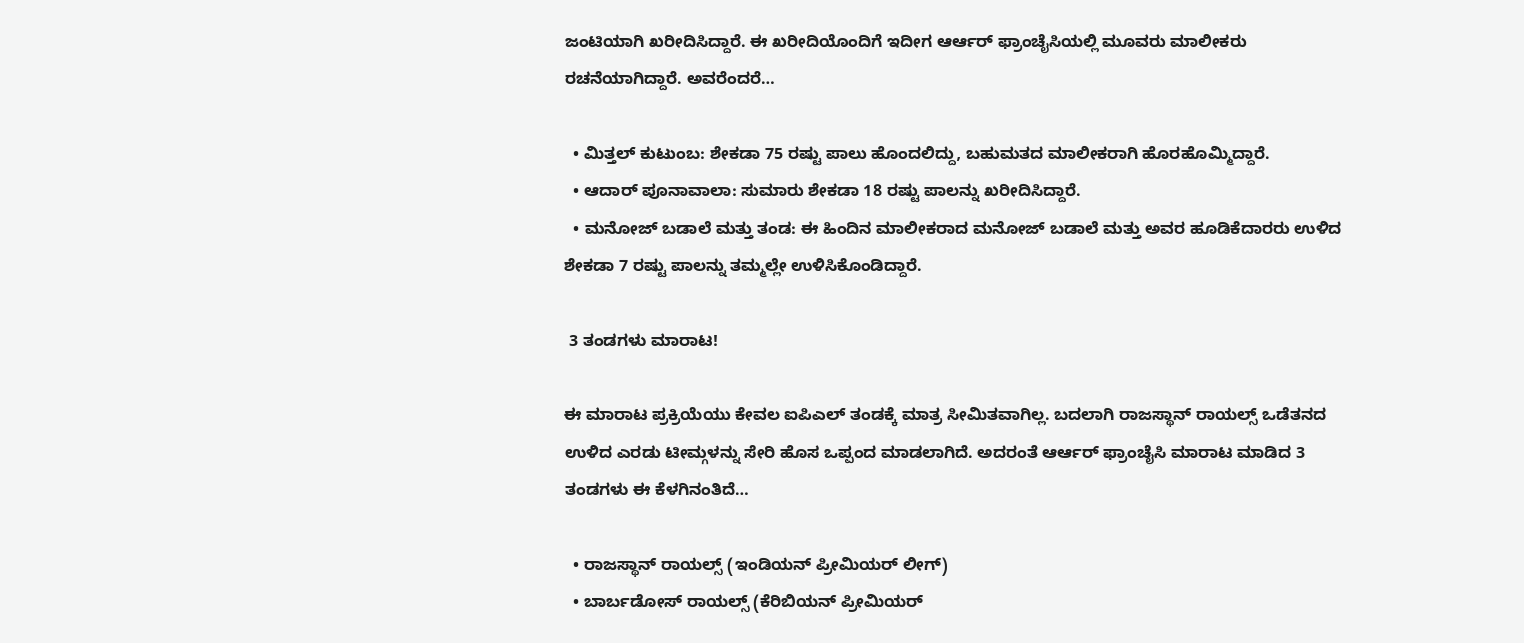ಜಂಟಿಯಾಗಿ ಖರೀದಿಸಿದ್ದಾರೆ. ಈ ಖರೀದಿಯೊಂದಿಗೆ ಇದೀಗ ಆರ್ಆರ್ ಫ್ರಾಂಚೈಸಿಯಲ್ಲಿ ಮೂವರು ಮಾಲೀಕರು ರಚನೆಯಾಗಿದ್ದಾರೆ. ಅವರೆಂದರೆ…

  • ಮಿತ್ತಲ್ ಕುಟುಂಬ: ಶೇಕಡಾ 75 ರಷ್ಟು ಪಾಲು ಹೊಂದಲಿದ್ದು, ಬಹುಮತದ ಮಾಲೀಕರಾಗಿ ಹೊರಹೊಮ್ಮಿದ್ದಾರೆ.
  • ಆದಾರ್ ಪೂನಾವಾಲಾ: ಸುಮಾರು ಶೇಕಡಾ 18 ರಷ್ಟು ಪಾಲನ್ನು ಖರೀದಿಸಿದ್ದಾರೆ.
  • ಮನೋಜ್ ಬಡಾಲೆ ಮತ್ತು ತಂಡ: ಈ ಹಿಂದಿನ ಮಾಲೀಕರಾದ ಮನೋಜ್ ಬಡಾಲೆ ಮತ್ತು ಅವರ ಹೂಡಿಕೆದಾರರು ಉಳಿದ ಶೇಕಡಾ 7 ರಷ್ಟು ಪಾಲನ್ನು ತಮ್ಮಲ್ಲೇ ಉಳಿಸಿಕೊಂಡಿದ್ದಾರೆ.

 3 ತಂಡಗಳು ಮಾರಾಟ!

ಈ ಮಾರಾಟ ಪ್ರಕ್ರಿಯೆಯು ಕೇವಲ ಐಪಿಎಲ್ ತಂಡಕ್ಕೆ ಮಾತ್ರ ಸೀಮಿತವಾಗಿಲ್ಲ. ಬದಲಾಗಿ ರಾಜಸ್ಥಾನ್ ರಾಯಲ್ಸ್ ಒಡೆತನದ ಉಳಿದ ಎರಡು ಟೀಮ್ಗಳನ್ನು ಸೇರಿ ಹೊಸ ಒಪ್ಪಂದ ಮಾಡಲಾಗಿದೆ. ಅದರಂತೆ ಆರ್ಆರ್ ಫ್ರಾಂಚೈಸಿ ಮಾರಾಟ ಮಾಡಿದ 3 ತಂಡಗಳು ಈ ಕೆಳಗಿನಂತಿದೆ…

  • ರಾಜಸ್ಥಾನ್ ರಾಯಲ್ಸ್ (ಇಂಡಿಯನ್ ಪ್ರೀಮಿಯರ್ ಲೀಗ್)
  • ಬಾರ್ಬಡೋಸ್ ರಾಯಲ್ಸ್ (ಕೆರಿಬಿಯನ್ ಪ್ರೀಮಿಯರ್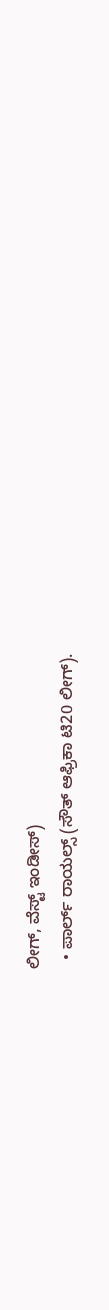ಲೀಗ್, ವೆಸ್ಟ್ ಇಂಡೀಸ್)
  • ಪಾರ್ಲ್ ರಾಯಲ್ಸ್ (ಸೌತ್ ಆಫ್ರಿಕಾ ಟಿ20 ಲೀಗ್).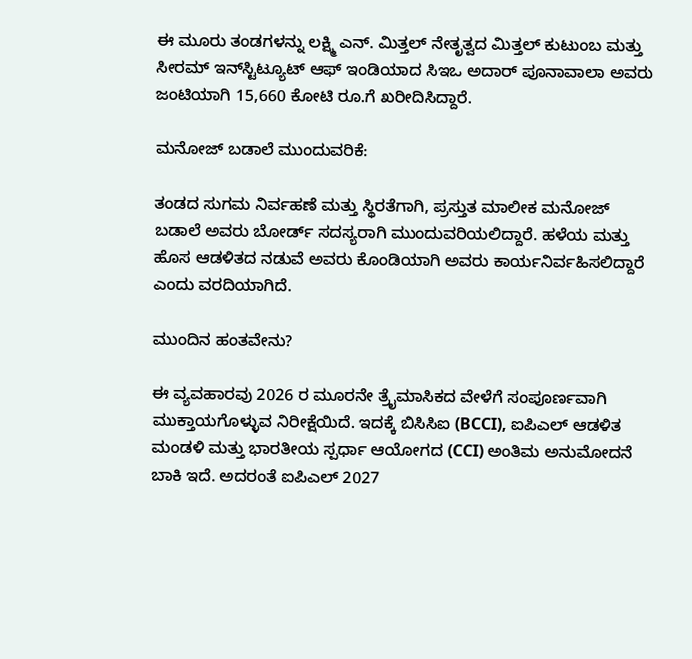ಈ ಮೂರು ತಂಡಗಳನ್ನು ಲಕ್ಷ್ಮಿ ಎನ್. ಮಿತ್ತಲ್ ನೇತೃತ್ವದ ಮಿತ್ತಲ್ ಕುಟುಂಬ ಮತ್ತು ಸೀರಮ್ ಇನ್‌ಸ್ಟಿಟ್ಯೂಟ್ ಆಫ್ ಇಂಡಿಯಾದ ಸಿಇಒ ಅದಾರ್ ಪೂನಾವಾಲಾ ಅವರು ಜಂಟಿಯಾಗಿ 15,660 ಕೋಟಿ ರೂ.ಗೆ ಖರೀದಿಸಿದ್ದಾರೆ.

ಮನೋಜ್ ಬಡಾಲೆ ಮುಂದುವರಿಕೆ:

ತಂಡದ ಸುಗಮ ನಿರ್ವಹಣೆ ಮತ್ತು ಸ್ಥಿರತೆಗಾಗಿ, ಪ್ರಸ್ತುತ ಮಾಲೀಕ ಮನೋಜ್ ಬಡಾಲೆ ಅವರು ಬೋರ್ಡ್ ಸದಸ್ಯರಾಗಿ ಮುಂದುವರಿಯಲಿದ್ದಾರೆ. ಹಳೆಯ ಮತ್ತು ಹೊಸ ಆಡಳಿತದ ನಡುವೆ ಅವರು ಕೊಂಡಿಯಾಗಿ ಅವರು ಕಾರ್ಯನಿರ್ವಹಿಸಲಿದ್ದಾರೆ ಎಂದು ವರದಿಯಾಗಿದೆ.

ಮುಂದಿನ ಹಂತವೇನು?

ಈ ವ್ಯವಹಾರವು 2026 ರ ಮೂರನೇ ತ್ರೈಮಾಸಿಕದ ವೇಳೆಗೆ ಸಂಪೂರ್ಣವಾಗಿ ಮುಕ್ತಾಯಗೊಳ್ಳುವ ನಿರೀಕ್ಷೆಯಿದೆ. ಇದಕ್ಕೆ ಬಿಸಿಸಿಐ (BCCI), ಐಪಿಎಲ್ ಆಡಳಿತ ಮಂಡಳಿ ಮತ್ತು ಭಾರತೀಯ ಸ್ಪರ್ಧಾ ಆಯೋಗದ (CCI) ಅಂತಿಮ ಅನುಮೋದನೆ ಬಾಕಿ ಇದೆ. ಅದರಂತೆ ಐಪಿಎಲ್ 2027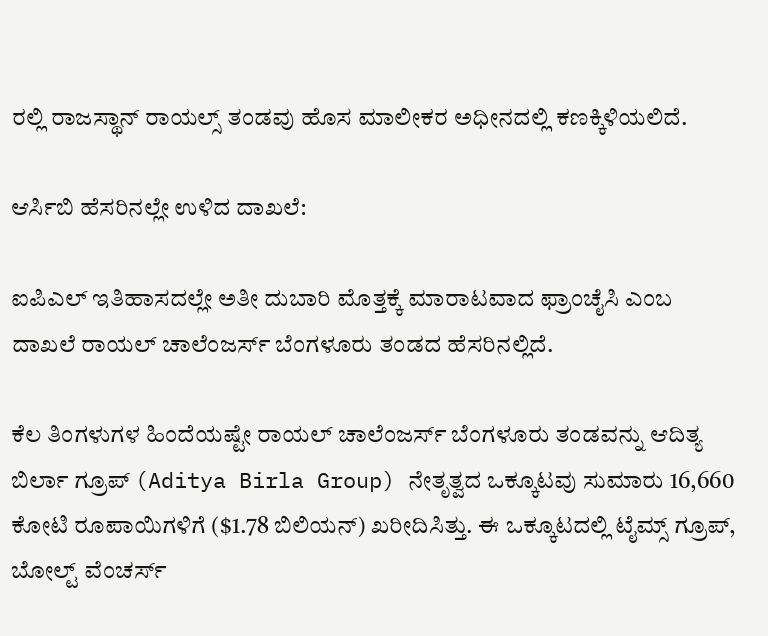ರಲ್ಲಿ ರಾಜಸ್ಥಾನ್ ರಾಯಲ್ಸ್ ತಂಡವು ಹೊಸ ಮಾಲೀಕರ ಅಧೀನದಲ್ಲಿ ಕಣಕ್ಕಿಳಿಯಲಿದೆ.

ಆರ್ಸಿಬಿ ಹೆಸರಿನಲ್ಲೇ ಉಳಿದ ದಾಖಲೆ:

ಐಪಿಎಲ್ ಇತಿಹಾಸದಲ್ಲೇ ಅತೀ ದುಬಾರಿ ಮೊತ್ತಕ್ಕೆ ಮಾರಾಟವಾದ ಫ್ರಾಂಚೈಸಿ ಎಂಬ ದಾಖಲೆ ರಾಯಲ್ ಚಾಲೆಂಜರ್ಸ್ ಬೆಂಗಳೂರು ತಂಡದ ಹೆಸರಿನಲ್ಲಿದೆ.

ಕೆಲ ತಿಂಗಳುಗಳ ಹಿಂದೆಯಷ್ಟೇ ರಾಯಲ್ ಚಾಲೆಂಜರ್ಸ್ ಬೆಂಗಳೂರು ತಂಡವನ್ನು ಆದಿತ್ಯ ಬಿರ್ಲಾ ಗ್ರೂಪ್ (Aditya Birla Group) ನೇತೃತ್ವದ ಒಕ್ಕೂಟವು ಸುಮಾರು 16,660 ಕೋಟಿ ರೂಪಾಯಿಗಳಿಗೆ ($1.78 ಬಿಲಿಯನ್) ಖರೀದಿಸಿತ್ತು. ಈ ಒಕ್ಕೂಟದಲ್ಲಿ ಟೈಮ್ಸ್ ಗ್ರೂಪ್, ಬೋಲ್ಟ್ ವೆಂಚರ್ಸ್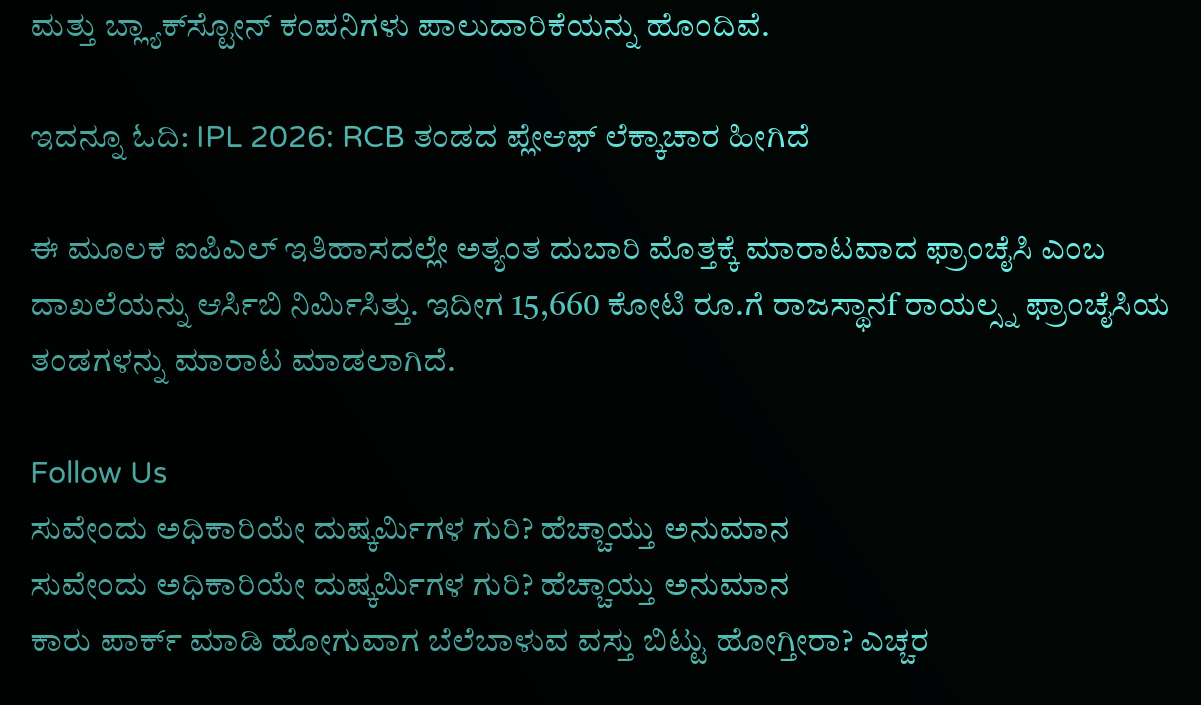ಮತ್ತು ಬ್ಲ್ಯಾಕ್‌ಸ್ಟೋನ್ ಕಂಪನಿಗಳು ಪಾಲುದಾರಿಕೆಯನ್ನು ಹೊಂದಿವೆ.

ಇದನ್ನೂ ಓದಿ: IPL 2026: RCB ತಂಡದ ಪ್ಲೇಆಫ್ ಲೆಕ್ಕಾಚಾರ ಹೀಗಿದೆ

ಈ ಮೂಲಕ ಐಪಿಎಲ್ ಇತಿಹಾಸದಲ್ಲೇ ಅತ್ಯಂತ ದುಬಾರಿ ಮೊತ್ತಕ್ಕೆ ಮಾರಾಟವಾದ ಫ್ರಾಂಚೈಸಿ ಎಂಬ ದಾಖಲೆಯನ್ನು ಆರ್ಸಿಬಿ ನಿರ್ಮಿಸಿತ್ತು. ಇದೀಗ 15,660 ಕೋಟಿ ರೂ.ಗೆ ರಾಜಸ್ಥಾನf ರಾಯಲ್ಸ್ನ ಫ್ರಾಂಚೈಸಿಯ ತಂಡಗಳನ್ನು ಮಾರಾಟ ಮಾಡಲಾಗಿದೆ.

Follow Us
ಸುವೇಂದು ಅಧಿಕಾರಿಯೇ ದುಷ್ಕರ್ಮಿಗಳ ಗುರಿ? ಹೆಚ್ಚಾಯ್ತು ಅನುಮಾನ
ಸುವೇಂದು ಅಧಿಕಾರಿಯೇ ದುಷ್ಕರ್ಮಿಗಳ ಗುರಿ? ಹೆಚ್ಚಾಯ್ತು ಅನುಮಾನ
ಕಾರು ಪಾರ್ಕ್ ಮಾಡಿ ಹೋಗುವಾಗ ಬೆಲೆಬಾಳುವ ವಸ್ತು ಬಿಟ್ಟು ಹೋಗ್ತೀರಾ? ಎಚ್ಚರ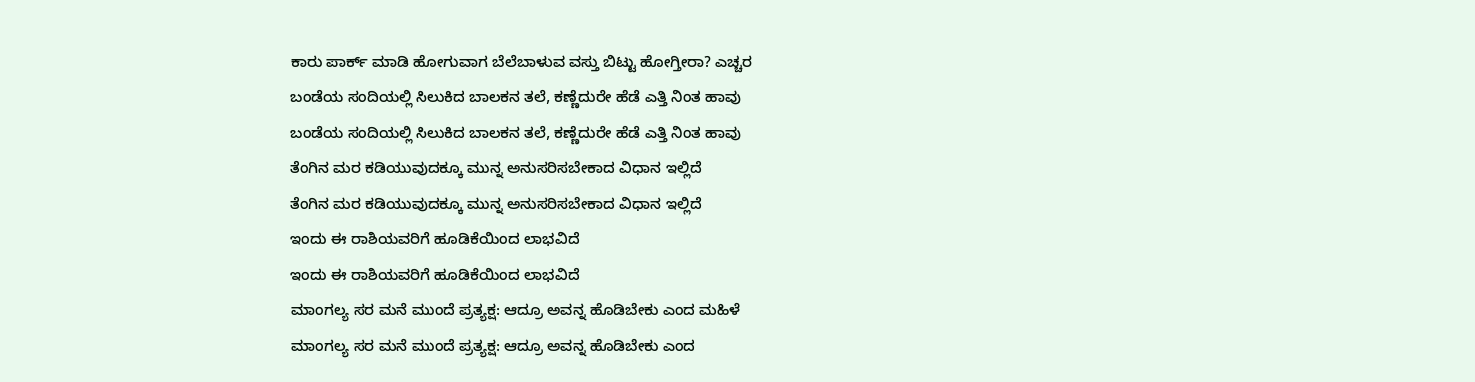ಕಾರು ಪಾರ್ಕ್ ಮಾಡಿ ಹೋಗುವಾಗ ಬೆಲೆಬಾಳುವ ವಸ್ತು ಬಿಟ್ಟು ಹೋಗ್ತೀರಾ? ಎಚ್ಚರ
ಬಂಡೆಯ ಸಂದಿಯಲ್ಲಿ ಸಿಲುಕಿದ ಬಾಲಕನ ತಲೆ, ಕಣ್ಣೆದುರೇ ಹೆಡೆ ಎತ್ತಿ ನಿಂತ ಹಾವು
ಬಂಡೆಯ ಸಂದಿಯಲ್ಲಿ ಸಿಲುಕಿದ ಬಾಲಕನ ತಲೆ, ಕಣ್ಣೆದುರೇ ಹೆಡೆ ಎತ್ತಿ ನಿಂತ ಹಾವು
ತೆಂಗಿನ ಮರ ಕಡಿಯುವುದಕ್ಕೂ ಮುನ್ನ ಅನುಸರಿಸಬೇಕಾದ ವಿಧಾನ ಇಲ್ಲಿದೆ
ತೆಂಗಿನ ಮರ ಕಡಿಯುವುದಕ್ಕೂ ಮುನ್ನ ಅನುಸರಿಸಬೇಕಾದ ವಿಧಾನ ಇಲ್ಲಿದೆ
ಇಂದು ಈ ರಾಶಿಯವರಿಗೆ ಹೂಡಿಕೆಯಿಂದ ಲಾಭವಿದೆ
ಇಂದು ಈ ರಾಶಿಯವರಿಗೆ ಹೂಡಿಕೆಯಿಂದ ಲಾಭವಿದೆ
ಮಾಂಗಲ್ಯ ಸರ ಮನೆ ಮುಂದೆ ಪ್ರತ್ಯಕ್ಷ: ಆದ್ರೂ ಅವನ್ನ ಹೊಡಿಬೇಕು ಎಂದ ಮಹಿಳೆ
ಮಾಂಗಲ್ಯ ಸರ ಮನೆ ಮುಂದೆ ಪ್ರತ್ಯಕ್ಷ: ಆದ್ರೂ ಅವನ್ನ ಹೊಡಿಬೇಕು ಎಂದ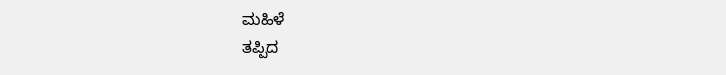ಮಹಿಳೆ
ತಪ್ಪಿದ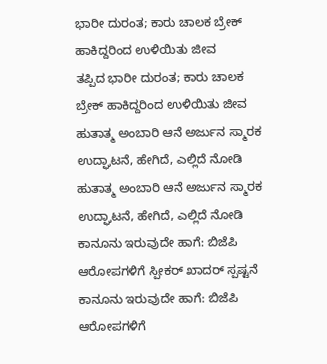ಭಾರೀ ದುರಂತ; ಕಾರು ಚಾಲಕ ಬ್ರೇಕ್ ಹಾಕಿದ್ದರಿಂದ ಉಳಿಯಿತು ಜೀವ
ತಪ್ಪಿದ ಭಾರೀ ದುರಂತ; ಕಾರು ಚಾಲಕ ಬ್ರೇಕ್ ಹಾಕಿದ್ದರಿಂದ ಉಳಿಯಿತು ಜೀವ
ಹುತಾತ್ಮ ಅಂಬಾರಿ ಆನೆ ಅರ್ಜುನ ಸ್ಮಾರಕ ಉದ್ಘಾಟನೆ, ಹೇಗಿದೆ, ಎಲ್ಲಿದೆ ನೋಡಿ
ಹುತಾತ್ಮ ಅಂಬಾರಿ ಆನೆ ಅರ್ಜುನ ಸ್ಮಾರಕ ಉದ್ಘಾಟನೆ, ಹೇಗಿದೆ, ಎಲ್ಲಿದೆ ನೋಡಿ
ಕಾನೂನು ಇರುವುದೇ ಹಾಗೆ: ಬಿಜೆಪಿ ಆರೋಪಗಳಿಗೆ ಸ್ಪೀಕರ್ ಖಾದರ್ ಸ್ಪಷ್ಟನೆ
ಕಾನೂನು ಇರುವುದೇ ಹಾಗೆ: ಬಿಜೆಪಿ ಆರೋಪಗಳಿಗೆ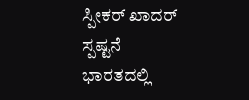ಸ್ಪೀಕರ್ ಖಾದರ್ ಸ್ಪಷ್ಟನೆ
ಭಾರತದಲ್ಲಿ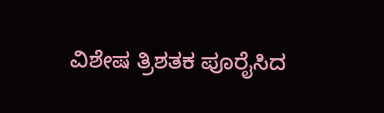ವಿಶೇಷ ತ್ರಿಶತಕ ಪೂರೈಸಿದ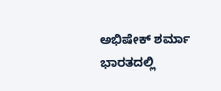ಅಭಿಷೇಕ್ ಶರ್ಮಾ
ಭಾರತದಲ್ಲಿ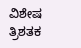ವಿಶೇಷ ತ್ರಿಶತಕ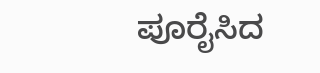ಪೂರೈಸಿದ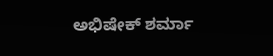ಅಭಿಷೇಕ್ ಶರ್ಮಾ